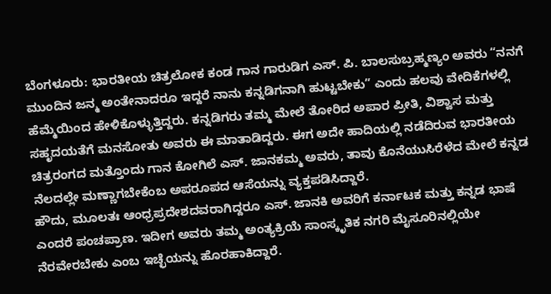ಬೆಂಗಳೂರು: ಭಾರತೀಯ ಚಿತ್ರಲೋಕ ಕಂಡ ಗಾನ ಗಾರುಡಿಗ ಎಸ್. ಪಿ. ಬಾಲಸುಬ್ರಹ್ಮಣ್ಯಂ ಅವರು “ನನಗೆ ಮುಂದಿನ ಜನ್ಮ ಅಂತೇನಾದರೂ ಇದ್ದರೆ ನಾನು ಕನ್ನಡಿಗನಾಗಿ ಹುಟ್ಟಬೇಕು” ಎಂದು ಹಲವು ವೇದಿಕೆಗಳಲ್ಲಿ ಹೆಮ್ಮೆಯಿಂದ ಹೇಳಿಕೊಳ್ಳುತ್ತಿದ್ದರು. ಕನ್ನಡಿಗರು ತಮ್ಮ ಮೇಲೆ ತೋರಿದ ಅಪಾರ ಪ್ರೀತಿ, ವಿಶ್ವಾಸ ಮತ್ತು ಸಹೃದಯತೆಗೆ ಮನಸೋತು ಅವರು ಈ ಮಾತಾಡಿದ್ದರು. ಈಗ ಅದೇ ಹಾದಿಯಲ್ಲಿ ನಡೆದಿರುವ ಭಾರತೀಯ ಚಿತ್ರರಂಗದ ಮತ್ತೊಂದು ಗಾನ ಕೋಗಿಲೆ ಎಸ್. ಜಾನಕಮ್ಮ ಅವರು, ತಾವು ಕೊನೆಯುಸಿರೆಳೆದ ಮೇಲೆ ಕನ್ನಡ ನೆಲದಲ್ಲೇ ಮಣ್ಣಾಗಬೇಕೆಂಬ ಅಪರೂಪದ ಆಸೆಯನ್ನು ವ್ಯಕ್ತಪಡಿಸಿದ್ದಾರೆ.
ಹೌದು, ಮೂಲತಃ ಆಂಧ್ರಪ್ರದೇಶದವರಾಗಿದ್ದರೂ ಎಸ್. ಜಾನಕಿ ಅವರಿಗೆ ಕರ್ನಾಟಕ ಮತ್ತು ಕನ್ನಡ ಭಾಷೆ ಎಂದರೆ ಪಂಚಪ್ರಾಣ. ಇದೀಗ ಅವರು ತಮ್ಮ ಅಂತ್ಯಕ್ರಿಯೆ ಸಾಂಸ್ಕೃತಿಕ ನಗರಿ ಮೈಸೂರಿನಲ್ಲಿಯೇ ನೆರವೇರಬೇಕು ಎಂಬ ಇಚ್ಛೆಯನ್ನು ಹೊರಹಾಕಿದ್ದಾರೆ.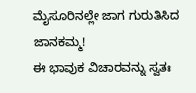ಮೈಸೂರಿನಲ್ಲೇ ಜಾಗ ಗುರುತಿಸಿದ ಜಾನಕಮ್ಮ!
ಈ ಭಾವುಕ ವಿಚಾರವನ್ನು ಸ್ವತಃ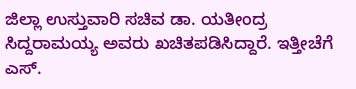ಜಿಲ್ಲಾ ಉಸ್ತುವಾರಿ ಸಚಿವ ಡಾ. ಯತೀಂದ್ರ ಸಿದ್ದರಾಮಯ್ಯ ಅವರು ಖಚಿತಪಡಿಸಿದ್ದಾರೆ. ಇತ್ತೀಚೆಗೆ ಎಸ್.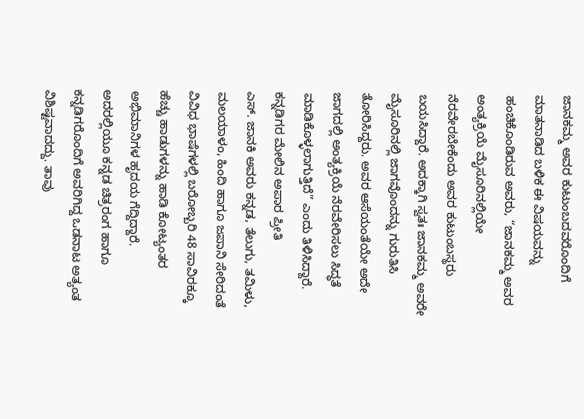ಜಾನಕಮ್ಮ ಅವರ ಕುಟುಂಬದವರೊಂದಿಗೆ ಮಾತನಾಡಿದ ಬಳಿಕ ಈ ವಿಷಯವನ್ನು ಹಂಚಿಕೊಂಡಿರುವ ಅವರು, “ಜಾನಕಮ್ಮ ಅವರ ಅಂತ್ಯಕ್ರಿಯೆ ಮೈಸೂರಿನಲ್ಲಿಯೇ ನೆರವೇರಬೇಕೆಂದು ಅವರ ಕುಟುಂಬಸ್ಥರು ಬಯಸಿದ್ದಾರೆ. ಅದಕ್ಕಾಗಿ ಸ್ವತಃ ಜಾನಕಮ್ಮ ಅವರೇ ಮೈಸೂರಿನಲ್ಲಿ ಜಾಗವೊಂದನ್ನು ಗುರುತಿಸಿ ತೋರಿಸಿದ್ದರು. ಅವರ ಆಸೆಯಂತೆಯೇ ಅದೇ ಜಾಗದಲ್ಲಿ ಅಂತ್ಯಕ್ರಿಯೆ ನೆರವೇರಿಸಲು ಸಿದ್ಧತೆ ಮಾಡಿಕೊಳ್ಳಲಾಗುತ್ತಿದೆ” ಎಂದು ತಿಳಿಸಿದ್ದಾರೆ.
ಕನ್ನಡಿಗರ ಮೇಲಿನ ಅಪಾರ ಪ್ರೀತಿ
ಎಸ್. ಜಾನಕಿ ಅವರು ಕನ್ನಡ, ತೆಲುಗು, ತಮಿಳು, ಮಲಯಾಳಂ, ಹಿಂದಿ ಹಾಗೂ ಜಪಾನಿ ಸೇರಿದಂತೆ ವಿವಿಧ ಭಾಷೆಗಳಲ್ಲಿ ಬರೋಬ್ಬರಿ 48 ಸಾವಿರಕ್ಕೂ ಹೆಚ್ಚು ಹಾಡುಗಳನ್ನು ಹಾಡಿ ಕೋಟ್ಯಂತರ ಅಭಿಮಾನಿಗಳ ಹೃದಯ ಗೆದ್ದಿದ್ದಾರೆ. ಅದರಲ್ಲಿಯೂ ಕನ್ನಡ ಚಿತ್ರರಂಗ ಹಾಗೂ ಕನ್ನಡಿಗರೊಂದಿಗೆ ಅವರಿಗಿದ್ದ ಒಡನಾಟ ಅತ್ಯಂತ ವಿಶಿಷ್ಟವಾದದ್ದು. ತಾವು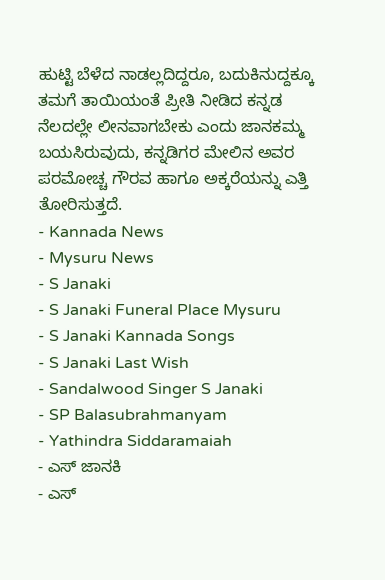ಹುಟ್ಟಿ ಬೆಳೆದ ನಾಡಲ್ಲದಿದ್ದರೂ, ಬದುಕಿನುದ್ದಕ್ಕೂ ತಮಗೆ ತಾಯಿಯಂತೆ ಪ್ರೀತಿ ನೀಡಿದ ಕನ್ನಡ ನೆಲದಲ್ಲೇ ಲೀನವಾಗಬೇಕು ಎಂದು ಜಾನಕಮ್ಮ ಬಯಸಿರುವುದು, ಕನ್ನಡಿಗರ ಮೇಲಿನ ಅವರ ಪರಮೋಚ್ಚ ಗೌರವ ಹಾಗೂ ಅಕ್ಕರೆಯನ್ನು ಎತ್ತಿ ತೋರಿಸುತ್ತದೆ.
- Kannada News
- Mysuru News
- S Janaki
- S Janaki Funeral Place Mysuru
- S Janaki Kannada Songs
- S Janaki Last Wish
- Sandalwood Singer S Janaki
- SP Balasubrahmanyam
- Yathindra Siddaramaiah
- ಎಸ್ ಜಾನಕಿ
- ಎಸ್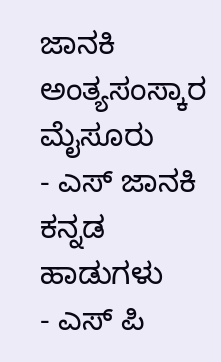ಜಾನಕಿ ಅಂತ್ಯಸಂಸ್ಕಾರ ಮೈಸೂರು
- ಎಸ್ ಜಾನಕಿ ಕನ್ನಡ ಹಾಡುಗಳು
- ಎಸ್ ಪಿ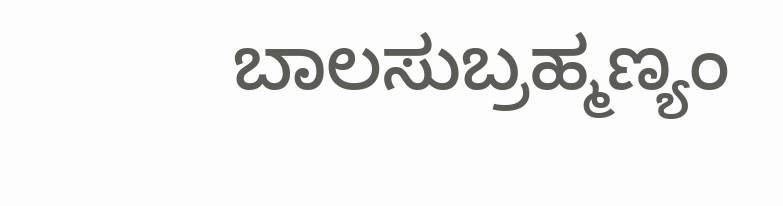ಬಾಲಸುಬ್ರಹ್ಮಣ್ಯಂ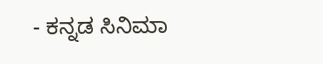- ಕನ್ನಡ ಸಿನಿಮಾ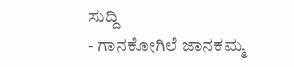ಸುದ್ದಿ
- ಗಾನಕೋಗಿಲೆ ಜಾನಕಮ್ಮ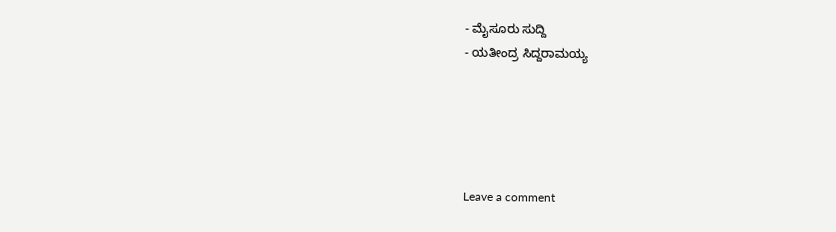- ಮೈಸೂರು ಸುದ್ದಿ
- ಯತೀಂದ್ರ ಸಿದ್ದರಾಮಯ್ಯ





Leave a comment